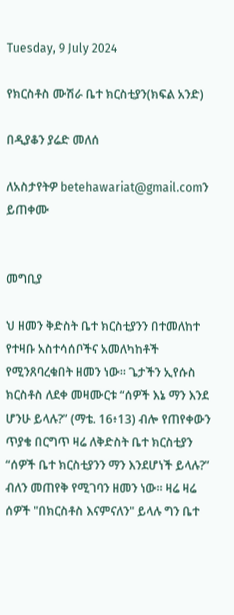Tuesday, 9 July 2024

የክርስቶስ ሙሽራ ቤተ ክርስቲያን(ክፍል አንድ)

በዲያቆን ያሬድ መለሰ

ለአስታየትዎ betehawariat@gmail.comን ይጠቀሙ


መግቢያ

ህ ዘመን ቅድስት ቤተ ክርስቲያንን በተመለከተ የተዛቡ አስተሳሰቦችና አመለካከቶች የሚንጸባረቁበት ዘመን ነው። ጌታችን ኢየሱስ ክርስቶስ ለደቀ መዛሙርቱ “ሰዎች እኔ ማን እንደ ሆንሁ ይላሉ?” (ማቴ. 16፥13) ብሎ የጠየቀውን ጥያቄ በርግጥ ዛሬ ለቅድስት ቤተ ክርስቲያን “ሰዎች ቤተ ክርስቲያንን ማን እንደሆነች ይላሉ?” ብለን መጠየቅ የሚገባን ዘመን ነው። ዛሬ ዛሬ ሰዎች "በክርስቶስ እናምናለን" ይላሉ ግን ቤተ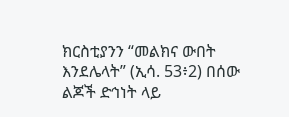ክርስቲያንን “መልክና ውበት እንደሌላት” (ኢሳ. 53፥2) በሰው ልጆች ድኅነት ላይ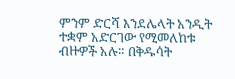ምንም ድርሻ እንደሌላት አንዲት ተቋም አድርገው የሚመለከቱ ብዙዎች አሉ። በቅዱሳት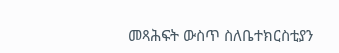መጻሕፍት ውስጥ ስለቤተክርስቲያን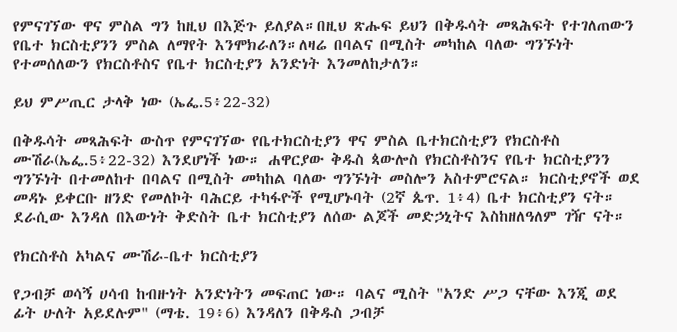የምናገኘው ዋና ምስል ግን ከዚህ በእጅጉ ይለያል።በዚህ ጽሑፍ ይህን በቅዱሳት መጻሕፍት የተገለጠውን የቤተ ክርስቲያንን ምስል ለማየት እንሞክራለን።ለዛሬ በባልና በሚስት መካከል ባለው ግንኙነት የተመሰለውን የክርስቶስና የቤተ ክርስቲያን አንድነት እንመለከታለን።

ይህ ምሥጢር ታላቅ ነው (ኤፌ.5፥22-32)

በቅዱሳት መጻሕፍት ውስጥ የምናገኘው የቤተክርስቲያን ዋና ምስል ቤተክርስቲያን የክርስቶስ ሙሽራ(ኤፌ.5፥22-32) እንደሆነች ነው። ሐዋርያው ቅዱስ ጳውሎስ የክርስቶስንና የቤተ ክርስቲያንን ግንኙነት በተመለከተ በባልና በሚስት መካከል ባለው ግንኙነት መስሎን አስተምሮናል። ክርስቲያኖች ወደ መዳኑ ይቀርቡ ዘንድ የመለኮት ባሕርይ ተካፋዮች የሚሆኑባት (2ኛ ጴጥ. 1፥4) ቤተ ክርስቲያን ናት። ደራሲው እንዳለ በእውነት ቅድስት ቤተ ክርስቲያን ለሰው ልጆች መድኃኒትና እስከዘለዓለም ገዥ ናት።

የክርስቶስ አካልና ሙሽራ-ቤተ ክርስቲያን

የጋብቻ ወሳኝ ሀሳብ ከብዙነት አንድነትን መፍጠር ነው። ባልና ሚስት "አንድ ሥጋ ናቸው እንጂ ወደ ፊት ሁለት አይደሉም" (ማቴ. 19፥6) እንዳለን በቅዱስ ጋብቻ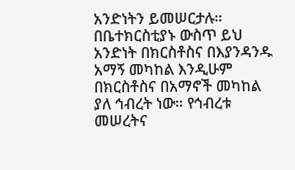አንድነትን ይመሠርታሉ። በቤተክርስቲያኑ ውስጥ ይህ አንድነት በክርስቶስና በእያንዳንዱ አማኝ መካከል እንዲሁም በክርስቶስና በአማኖች መካከል ያለ ኅብረት ነው። የኅብረቱ መሠረትና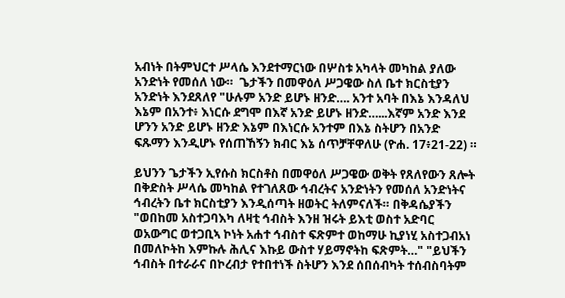አብነት በትምህርተ ሥላሴ እንደተማርነው በሦስቱ አካላት መካከል ያለው አንድነት የመሰለ ነው።  ጌታችን በመዋዕለ ሥጋዌው ስለ ቤተ ክርስቲያን አንድነት እንደጸለየ "ሁሉም አንድ ይሆኑ ዘንድ…. አንተ አባት በእኔ እንዳለህ እኔም በአንተ፥ እነርሱ ደግሞ በእኛ አንድ ይሆኑ ዘንድ…...እኛም አንድ እንደ ሆንን አንድ ይሆኑ ዘንድ እኔም በእነርሱ አንተም በእኔ ስትሆን በአንድ ፍጹማን እንዲሆኑ የሰጠኸኝን ክብር እኔ ሰጥቻቸዋለሁ (ዮሐ. 17፥21-22) ።

ይህንን ጌታችን ኢየሱስ ክርስቶስ በመዋዕለ ሥጋዌው ወቅት የጸለየውን ጸሎት በቅድስት ሥላሴ መካከል የተገለጸው ኅብረትና አንድነትን የመሰለ አንድነትና ኅብረትን ቤተ ክርስቲያን እንዲሰጣት ዘወትር ትለምናለች። በቅዳሴያችን "ወበከመ አስተጋባእካ ለዛቲ ኅብስት እንዘ ዝሩት ይእቲ ወስተ አድባር ወአውግር ወተጋቢኣ ኮነት አሐተ ኅብስተ ፍጽምተ ወከማሁ ኪያነሂ አስተጋብአነ በመለኮትከ እምኩሉ ሕሊና እኩይ ውስተ ሃይማኖትከ ፍጽምት…" "ይህችን ኅብስት በተራራና በኮረብታ የተበተነች ስትሆን እንደ ሰበሰብካት ተሰብስባትም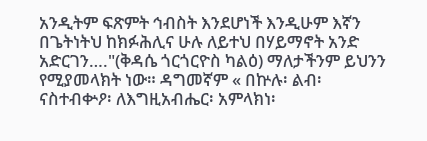አንዲትም ፍጽምት ኅብስት እንደሆነች እንዲሁም እኛን በጌትነትህ ከክፉሕሊና ሁሉ ለይተህ በሃይማኖት አንድ አድርገን…."(ቅዳሴ ጎርጎርዮስ ካልዕ) ማለታችንም ይህንን የሚያመላክት ነው። ዳግመኛም « በኵሉ፡ ልብ፡ ናስተብቍዖ፡ ለእግዚአብሔር፡ አምላክነ፡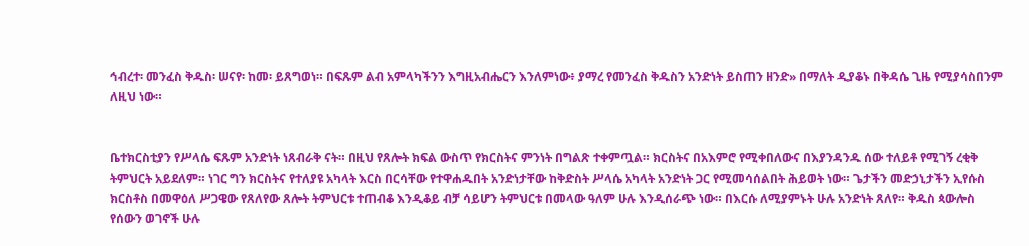ኅብረተ፡ መንፈስ ቅዱስ፡ ሠናየ፡ ከመ፡ ይጸግወነ። በፍጹም ልብ አምላካችንን እግዚአብሔርን እንለምነው፥ ያማረ የመንፈስ ቅዱስን አንድነት ይስጠን ዘንድ» በማለት ዲያቆኑ በቅዳሴ ጊዜ የሚያሳስበንም ለዚህ ነው።


ቤተክርስቲያን የሥላሴ ፍጹም አንድነት ነጸብራቅ ናት። በዚህ የጸሎት ክፍል ውስጥ የክርስትና ምንነት በግልጽ ተቀምጧል። ክርስትና በአእምሮ የሚቀበለውና በእያንዳንዱ ሰው ተለይቶ የሚገኝ ረቂቅ ትምህርት አይደለም። ነገር ግን ክርስትና የተለያዩ አካላት እርስ በርሳቸው የተዋሐዱበት አንድነታቸው ከቅድስት ሥላሴ አካላት አንድነት ጋር የሚመሳሰልበት ሕይወት ነው። ጌታችን መድኃኒታችን ኢየሱስ ክርስቶስ በመዋዕለ ሥጋዌው የጸለየው ጸሎት ትምህርቱ ተጠብቆ እንዲቆይ ብቻ ሳይሆን ትምህርቱ በመላው ዓለም ሁሉ እንዲሰራጭ ነው። በእርሱ ለሚያምኑት ሁሉ አንድነት ጸለየ። ቅዱስ ጳውሎስ የሰውን ወገኖች ሁሉ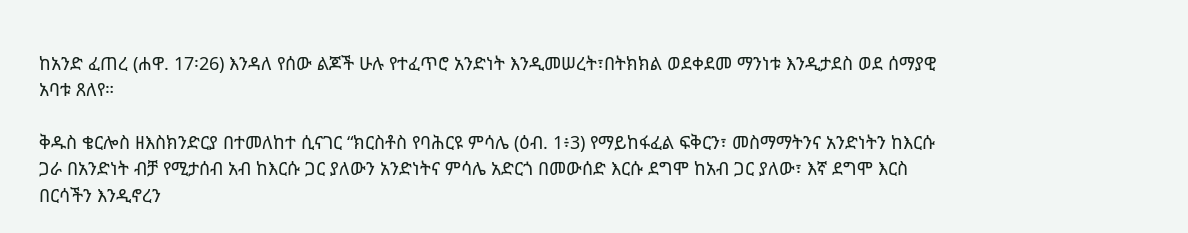ከአንድ ፈጠረ (ሐዋ. 17፡26) እንዳለ የሰው ልጆች ሁሉ የተፈጥሮ አንድነት እንዲመሠረት፣በትክክል ወደቀደመ ማንነቱ እንዲታደስ ወደ ሰማያዊ አባቱ ጸለየ።

ቅዱስ ቄርሎስ ዘእስክንድርያ በተመለከተ ሲናገር “ክርስቶስ የባሕርዩ ምሳሌ (ዕብ. 1፥3) የማይከፋፈል ፍቅርን፣ መስማማትንና አንድነትን ከእርሱ ጋራ በአንድነት ብቻ የሚታሰብ አብ ከእርሱ ጋር ያለውን አንድነትና ምሳሌ አድርጎ በመውሰድ እርሱ ደግሞ ከአብ ጋር ያለው፣ እኛ ደግሞ እርስ በርሳችን እንዲኖረን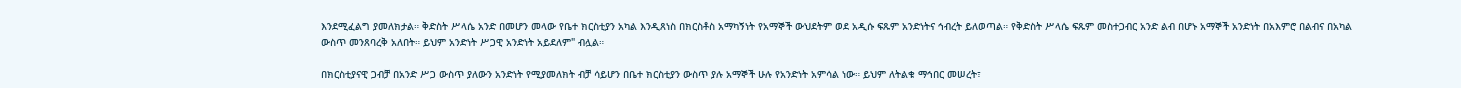እንደሚፈልግ ያመለክታል። ቅድስት ሥላሴ አንድ በመሆን መላው የቤተ ክርስቲያን አካል እንዲጸነስ በክርስቶስ አማካኝነት የአማኞች ውህደትም ወደ አዲሱ ፍጹም አንድነትና ኅብረት ይለወጣል። የቅድስት ሥላሴ ፍጹም መስተጋብር አንድ ልብ በሆኑ አማኞች አንድነት በአእምሮ በልብና በአካል ውስጥ መንጸባረቅ አለበት። ይህም አንድነት ሥጋዊ አንድነት አይደለም" ብሏል።

በክርስቲያናዊ ጋብቻ በአንድ ሥጋ ውስጥ ያለውን አንድነት የሚያመለክት ብቻ ሳይሆን በቤተ ክርስቲያን ውስጥ ያሉ አማኞች ሁሉ የአንድነት አምሳል ነው። ይህም ለትልቁ ማኅበር መሠረት፣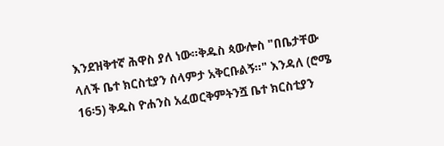እንደዝቅተኛ ሕዋስ ያለ ነው።ቅዱስ ጳውሎስ "በቤታቸው ላለች ቤተ ክርስቲያን ሰላምታ አቅርቡልኝ።" እንዳለ (ሮሜ 16፡5) ቅዱስ ዮሐንስ አፈወርቅምትንሿ ቤተ ክርስቲያን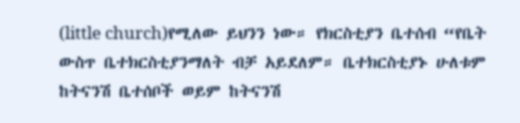(little church)የሚለው ይህንን ነው። የክርስቲያን ቤተሰብ “የቤት ውስጥ ቤተክርስቲያንማለት ብቻ አይደለም። ቤተክርስቲያኑ ሁለቱም ከትናንሽ ቤተሰቦች ወይም ከትናንሽ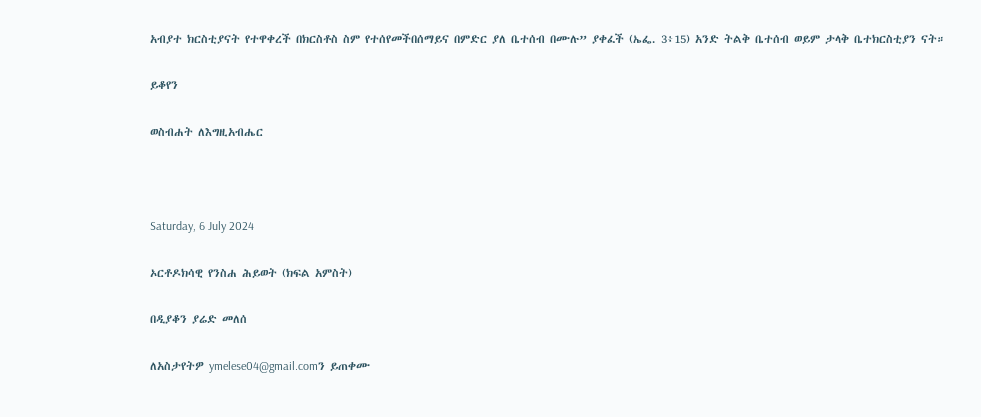አብያተ ክርስቲያናት የተዋቀረች በክርስቶስ ስም የተሰየመችበሰማይና በምድር ያለ ቤተሰብ በሙሉ” ያቀፈች (ኤፌ. 3፥15) አንድ ትልቅ ቤተሰብ ወይም ታላቅ ቤተክርስቲያን ናት።

ይቆየን

ወስብሐት ለእግዚአብሔር



Saturday, 6 July 2024

ኦርቶዶክሳዊ የንስሐ ሕይወት (ክፍል አምስት)

በዲያቆን ያሬድ መለሰ

ለአስታየትዎ ymelese04@gmail.comን ይጠቀሙ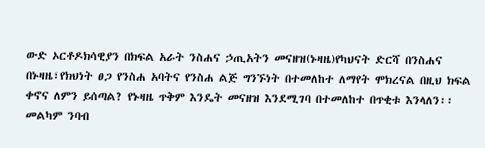ውድ ኦርቶዶክሳዊያን በክፍል አራት ንስሐና ኃጢአትን መናዘዝ(ኑዛዜ)የካህናት ድርሻ በንስሐና በኑዛዜ፣የክህነት ፀጋ የንስሐ አባትና የንስሐ ልጅ ግንኙነት በተመለከተ ለማየት ሞክረናል በዚህ ክፍል ቀኖና ለምን ይሰጣል? የኑዛዜ ጥቅም እንዴት መናዘዝ እንደሚገባ በተመለከተ በጥቂቱ እንላለን፡፡ መልካም ንባብ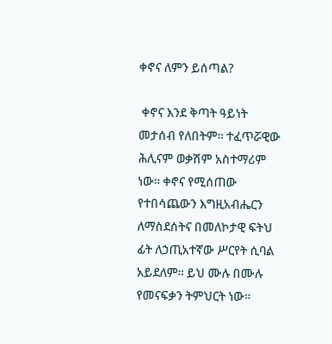ቀኖና ለምን ይሰጣል?

 ቀኖና እንደ ቅጣት ዓይነት መታሰብ የለበትም። ተፈጥሯዊው ሕሊናም ወቃሽም አስተማሪም ነው። ቀኖና የሚሰጠው የተበሳጨውን እግዚአብሔርን ለማስደሰትና በመለኮታዊ ፍትህ ፊት ለኃጢአተኛው ሥርየት ሲባል አይደለም። ይህ ሙሉ በሙሉ የመናፍቃን ትምህርት ነው።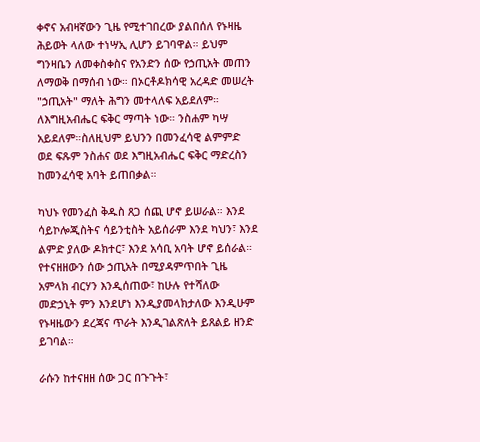ቀኖና አብዛኛውን ጊዜ የሚተገበረው ያልበሰለ የኑዛዜ ሕይወት ላለው ተነሣኢ ሊሆን ይገባዋል። ይህም ግንዛቤን ለመቀስቀስና የአንድን ሰው የኃጢአት መጠን ለማወቅ በማሰብ ነው። በኦርቶዶክሳዊ አረዳድ መሠረት "ኃጢአት" ማለት ሕግን መተላለፍ አይደለም። ለእግዚአብሔር ፍቅር ማጣት ነው። ንስሐም ካሣ አይደለም።ስለዚህም ይህንን በመንፈሳዊ ልምምድ ወደ ፍጹም ንስሐና ወደ እግዚአብሔር ፍቅር ማድረስን ከመንፈሳዊ አባት ይጠበቃል።

ካህኑ የመንፈስ ቅዱስ ጸጋ ሰጪ ሆኖ ይሠራል። እንደ ሳይኮሎጂስትና ሳይንቲስት አይሰራም እንደ ካህን፣ እንደ ልምድ ያለው ዶክተር፣ እንደ አሳቢ አባት ሆኖ ይሰራል። የተናዘዘውን ሰው ኃጢአት በሚያዳምጥበት ጊዜ አምላክ ብርሃን እንዲሰጠው፣ ከሁሉ የተሻለው መድኃኒት ምን እንደሆነ እንዲያመላክታለው እንዲሁም የኑዛዜውን ደረጃና ጥራት እንዲገልጽለት ይጸልይ ዘንድ ይገባል።

ራሱን ከተናዘዘ ሰው ጋር በጉጉት፣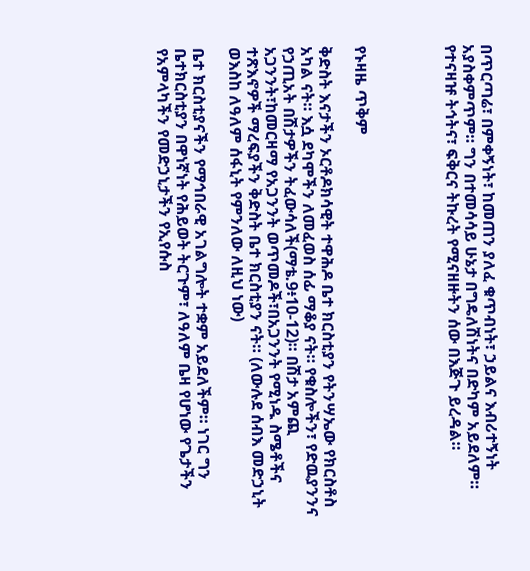በጥርጣሬ፣ በምቀኝነት፣ ከመጠን ያለፈ ቁጥብነት፣ ኃይልና እብሪተኝነት አያስቀምጥም። ግን በተመሳሳይ ሁኔታ በግዴለሽነትና በድካም አይደለም። የተናዛዡ ትኅትና፣ ፍቅርና ትኩረት የሚናዘዙትን ሰው በእጅጉ ይረዳል።




የኑዛዜ ጥቅም

ቅድስት እናታችን ኦርቶዶክሳዊት ተዋሕዶ ቤተ ክርስቲያን የትንሣኤው የክርስቶስ አካል ናት። እሷ ደካሞችን ለመፈወስ ሰፊ ማቆያ ናት። የቁስሎችን፣ የድዉያንንና የኃጢአት በሽታዎችን ትፈውሳለች(ማቴ.9፥10-12)። በሽታ አምጪ አጋንንት፣ከመርዛማ የአጋንንት ወጥመዶች፣በአጋንንት የሚነዱ ስሜቶችና ተጽእኖዎች ማረፍያችን ቅድስት ቤተ ክርስቲያን ናት። (ለውሉደ ሰብእ መድኃኒት ወእስከ ለዓለም ሰፋኒት የምንለው ለዚህ ነው)

ቤተ ክርስቲያናችን የማኅበራዊ አገልግሎት ተቋም አይደለችም። ነገር ግን ቤተክርስቲያን በዋነኛነት የሕይወት ትርጉም፣ ለዓለም ቤዛ የሆነው የጌታችን የአምላካችን የመድኃኒታችን የኢየሱስ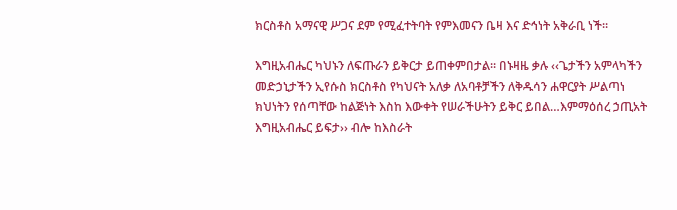ክርስቶስ አማናዊ ሥጋና ደም የሚፈተትባት የምእመናን ቤዛ እና ድኅነት አቅራቢ ነች።

እግዚአብሔር ካህኑን ለፍጡራን ይቅርታ ይጠቀምበታል። በኑዛዜ ቃሉ ‹‹ጌታችን አምላካችን መድኃኒታችን ኢየሱስ ክርስቶስ የካህናት አለቃ ለአባቶቻችን ለቅዱሳን ሐዋርያት ሥልጣነ ክህነትን የሰጣቸው ከልጅነት እስከ እውቀት የሠራችሁትን ይቅር ይበል…እምማዕሰረ ኃጢአት እግዚአብሔር ይፍታ›› ብሎ ከእስራት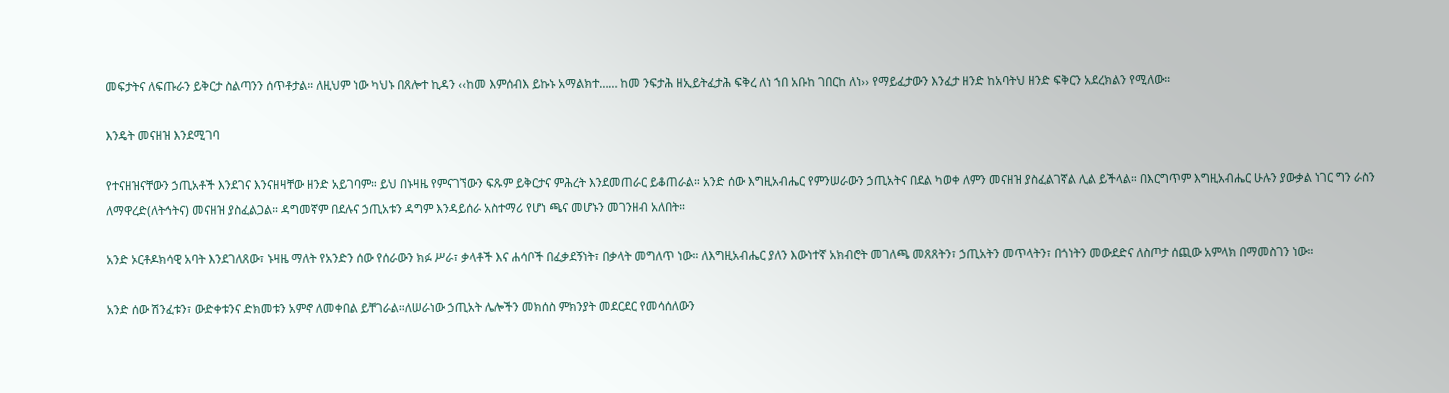መፍታትና ለፍጡራን ይቅርታ ስልጣንን ሰጥቶታል። ለዚህም ነው ካህኑ በጸሎተ ኪዳን ‹‹ከመ እምሰብእ ይኩኑ አማልክተ…… ከመ ንፍታሕ ዘኢይትፈታሕ ፍቅረ ለነ ኀበ አቡከ ገበርከ ለነ›› የማይፈታውን እንፈታ ዘንድ ከአባትህ ዘንድ ፍቅርን አደረክልን የሚለው።

እንዴት መናዘዝ እንደሚገባ

የተናዘዝናቸውን ኃጢአቶች እንደገና እንናዘዛቸው ዘንድ አይገባም። ይህ በኑዛዜ የምናገኘውን ፍጹም ይቅርታና ምሕረት እንደመጠራር ይቆጠራል። አንድ ሰው እግዚአብሔር የምንሠራውን ኃጢአትና በደል ካወቀ ለምን መናዘዝ ያስፈልገኛል ሊል ይችላል። በእርግጥም እግዚአብሔር ሁሉን ያውቃል ነገር ግን ራስን ለማዋረድ(ለትኅትና) መናዘዝ ያስፈልጋል። ዳግመኛም በደሉና ኃጢአቱን ዳግም እንዳይሰራ አስተማሪ የሆነ ጫና መሆኑን መገንዘብ አለበት።

አንድ ኦርቶዶክሳዊ አባት እንደገለጸው፣ ኑዛዜ ማለት የአንድን ሰው የሰራውን ክፉ ሥራ፣ ቃላቶች እና ሐሳቦች በፈቃደኝነት፣ በቃላት መግለጥ ነው። ለእግዚአብሔር ያለን እውነተኛ አክብሮት መገለጫ መጸጸትን፣ ኃጢአትን መጥላትን፣ በጎነትን መውደድና ለስጦታ ሰጪው አምላክ በማመስገን ነው።

አንድ ሰው ሽንፈቱን፣ ውድቀቱንና ድክመቱን አምኖ ለመቀበል ይቸገራል።ለሠራነው ኃጢአት ሌሎችን መክሰስ ምክንያት መደርደር የመሳሰለውን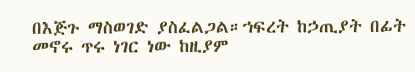በእጅጉ ማስወገድ ያስፈልጋል።ኀፍረት ከኃጢያት በፊት መኖሩ ጥሩ ነገር ነው ከዚያም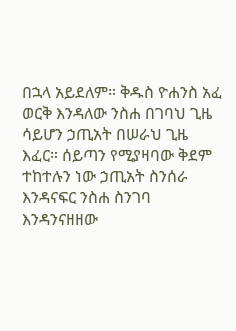በኋላ አይደለም። ቅዱስ ዮሐንስ አፈ ወርቅ እንዳለው ንስሐ በገባህ ጊዜ ሳይሆን ኃጢአት በሠራህ ጊዜ እፈር። ሰይጣን የሚያዛባው ቅደም ተከተሉን ነው ኃጢአት ስንሰራ እንዳናፍር ንስሐ ስንገባ እንዳንናዘዘው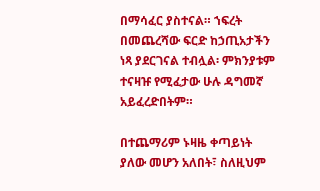በማሳፈር ያስተናል። ኀፍረት በመጨረሻው ፍርድ ከኃጢአታችን ነጻ ያደርገናል ተብሏል፡ ምክንያቱም ተናዛዡ የሚፈታው ሁሉ ዳግመኛ አይፈረድበትም።

በተጨማሪም ኑዛዜ ቀጣይነት ያለው መሆን አለበት፣ ስለዚህም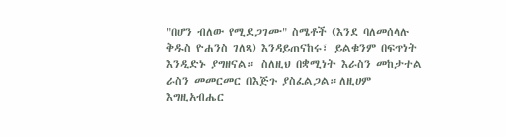"በሆን ብለው የሚደጋገሙ" ስሜቶች (እንደ ባለመሰላሉ ቅዱስ ዮሐንስ ገለጻ) እንዳይጠናከሩ፣ ይልቁንም በፍጥነት እንዲድኑ ያግዘናል። ስለዚህ በቋሚነት እራስን መከታተል ራስን መመርመር በእጅጉ ያስፈልጋል።ለዚሀም እግዚአብሔር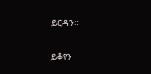ይርዳን።

ይቆየን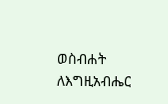ወስብሐት ለእግዚአብሔር